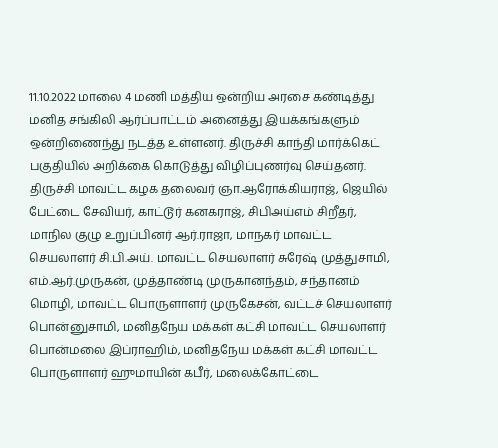11.10.2022 மாலை 4 மணி மத்திய ஒன்றிய அரசை கண்டித்து மனித சங்கிலி ஆர்ப்பாட்டம் அனைத்து இயக்கங்களும் ஒன்றிணைந்து நடத்த உள்ளனர். திருச்சி காந்தி மார்க்கெட் பகுதியில் அறிக்கை கொடுத்து விழிப்புணர்வு செய்தனர். திருச்சி மாவட்ட கழக தலைவர் ஞா.ஆரோக்கியராஜ், ஜெயில் பேட்டை சேவியர், காட்டூர் கனகராஜ், சிபிஅய்எம் சிறீதர், மாநில குழு உறுப்பினர் ஆர்.ராஜா, மாநகர் மாவட்ட செயலாளர் சி.பி.அய். மாவட்ட செயலாளர் சுரேஷ் முத்துசாமி, எம்.ஆர்.முருகன், முத்தாண்டி முருகானந்தம், சந்தானம் மொழி, மாவட்ட பொருளாளர் முருகேசன், வட்டச் செயலாளர் பொன்னுசாமி, மனிதநேய மக்கள் கட்சி மாவட்ட செயலாளர் பொன்மலை இப்ராஹிம், மனிதநேய மக்கள் கட்சி மாவட்ட பொருளாளர் ஹுமாயின் கபீர், மலைக்கோட்டை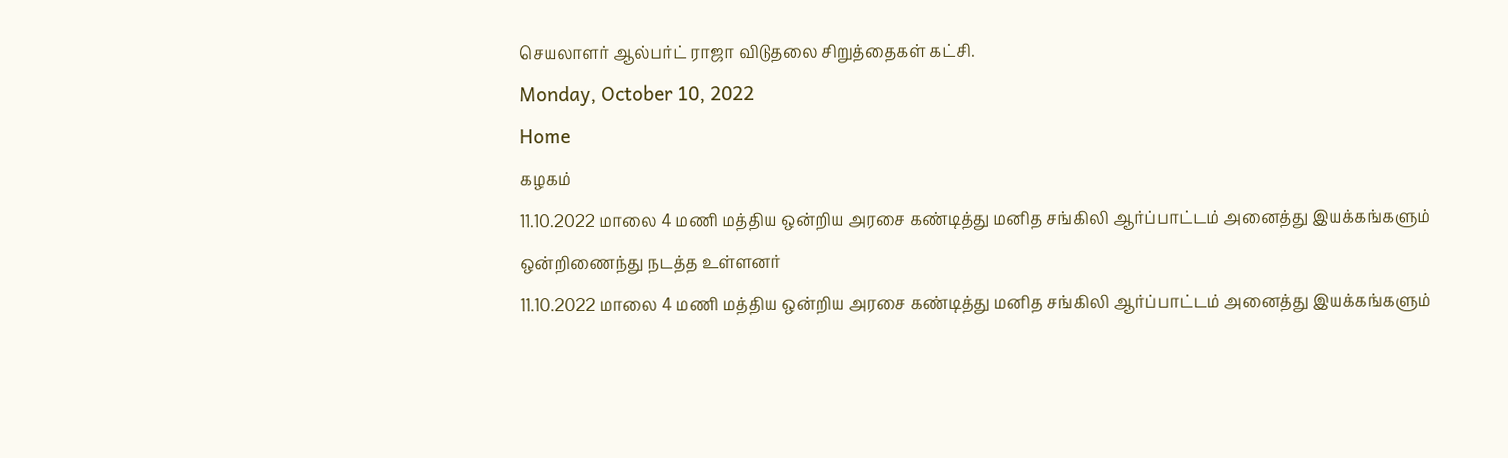செயலாளர் ஆல்பர்ட் ராஜா விடுதலை சிறுத்தைகள் கட்சி.
Monday, October 10, 2022
Home
கழகம்
11.10.2022 மாலை 4 மணி மத்திய ஒன்றிய அரசை கண்டித்து மனித சங்கிலி ஆர்ப்பாட்டம் அனைத்து இயக்கங்களும் ஒன்றிணைந்து நடத்த உள்ளனர்
11.10.2022 மாலை 4 மணி மத்திய ஒன்றிய அரசை கண்டித்து மனித சங்கிலி ஆர்ப்பாட்டம் அனைத்து இயக்கங்களும்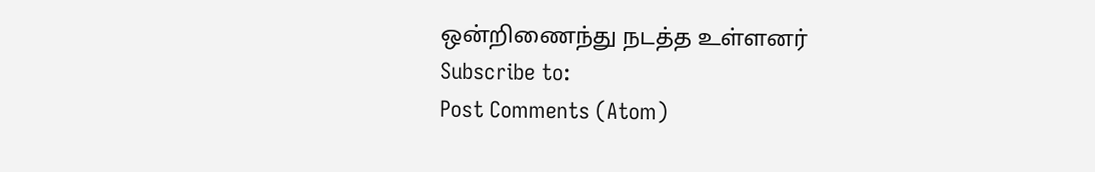ஒன்றிணைந்து நடத்த உள்ளனர்
Subscribe to:
Post Comments (Atom)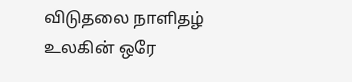விடுதலை நாளிதழ்
உலகின் ஒரே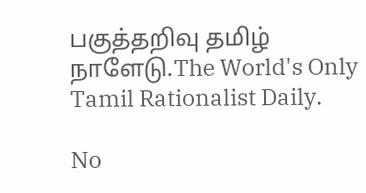பகுத்தறிவு தமிழ் நாளேடு.The World's Only Tamil Rationalist Daily.

No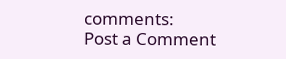comments:
Post a Comment